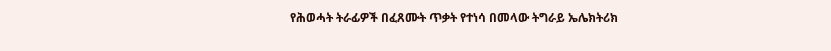የሕወሓት ትራፊዎች በፈጸሙት ጥቃት የተነሳ በመላው ትግራይ ኤሌክትሪክ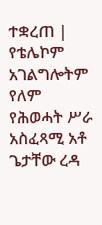ተቋረጠ | የቴሌኮም አገልግሎትም የለም
የሕወሓት ሥራ አስፈጻሚ አቶ ጌታቸው ረዳ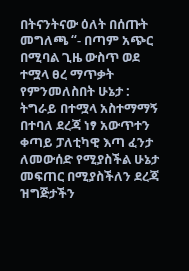በትናንትናው ዕለት በሰጡት መግለጫ “- በጣም አጭር በሚባል ጊዜ ውስጥ ወደ ተሟላ ፀረ ማጥቃት የምንመለስበት ሁኔታ : ትግራይ በተሟላ አስተማማኝ በተባለ ደረጃ ነፃ አውጥተን ቀጣይ ፓለቲካዊ እጣ ፈንታ ለመውሰድ የሚያስችል ሁኔታ መፍጠር በሚያስችለን ደረጃ ዝግጅታችን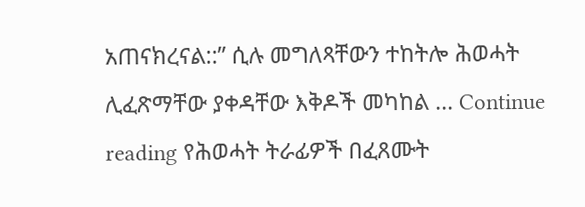አጠናክረናል::” ሲሉ መግለጻቸውን ተከትሎ ሕወሓት ሊፈጽማቸው ያቀዳቸው እቅዶች መካከል … Continue reading የሕወሓት ትራፊዎች በፈጸሙት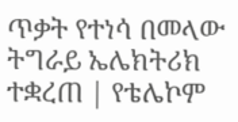ጥቃት የተነሳ በመላው ትግራይ ኤሌክትሪክ ተቋረጠ | የቴሌኮም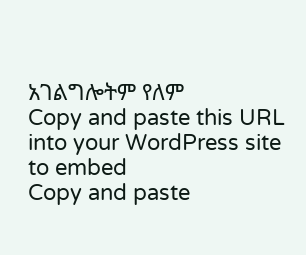አገልግሎትም የለም
Copy and paste this URL into your WordPress site to embed
Copy and paste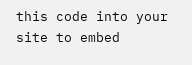this code into your site to embed